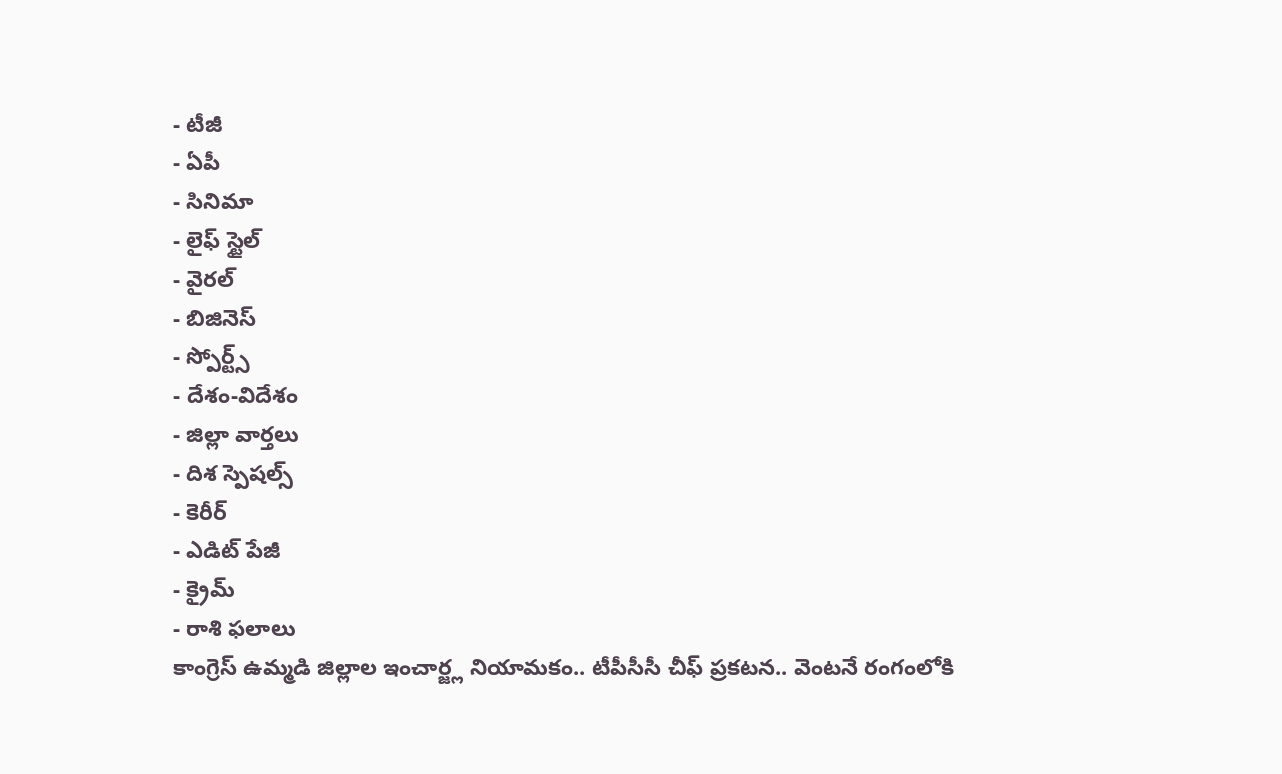- టీజీ
- ఏపీ
- సినిమా
- లైఫ్ స్టైల్
- వైరల్
- బిజినెస్
- స్పోర్ట్స్
- దేశం-విదేశం
- జిల్లా వార్తలు
- దిశ స్పెషల్స్
- కెరీర్
- ఎడిట్ పేజీ
- క్రైమ్
- రాశి ఫలాలు
కాంగ్రెస్ ఉమ్మడి జిల్లాల ఇంచార్జ్ల నియామకం.. టీపీసీసీ చీఫ్ ప్రకటన.. వెంటనే రంగంలోకి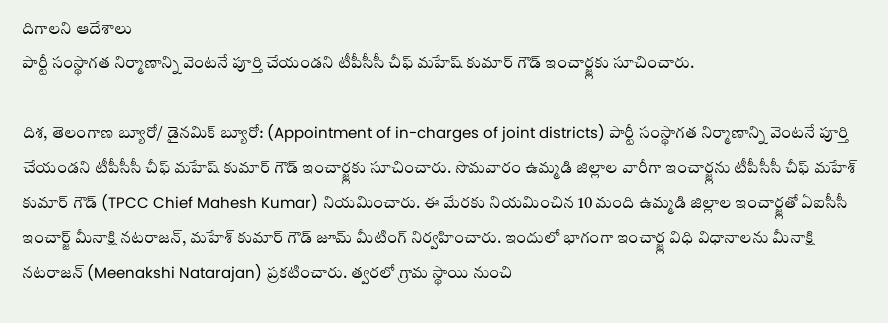దిగాలని ఆదేశాలు
పార్టీ సంస్థాగత నిర్మాణాన్ని వెంటనే పూర్తి చేయండని టీపీసీసీ చీఫ్ మహేష్ కుమార్ గౌడ్ ఇంచార్జ్లకు సూచించారు.

దిశ, తెలంగాణ బ్యూరో/ డైనమిక్ బ్యూరో: (Appointment of in-charges of joint districts) పార్టీ సంస్థాగత నిర్మాణాన్ని వెంటనే పూర్తి చేయండని టీపీసీసీ చీఫ్ మహేష్ కుమార్ గౌడ్ ఇంచార్జ్లకు సూచించారు. సొమవారం ఉమ్మడి జిల్లాల వారీగా ఇంచార్జ్లను టీపీసీసీ చీఫ్ మహేశ్ కుమార్ గౌడ్ (TPCC Chief Mahesh Kumar) నియమించారు. ఈ మేరకు నియమించిన 10 మంది ఉమ్మడి జిల్లాల ఇంచార్జ్లతో ఏఐసీసీ ఇంచార్జ్ మీనాక్షి నటరాజన్, మహేశ్ కుమార్ గౌడ్ జూమ్ మీటింగ్ నిర్వహించారు. ఇందులో భాగంగా ఇంచార్జ్ల విధి విధానాలను మీనాక్షి నటరాజన్ (Meenakshi Natarajan) ప్రకటించారు. త్వరలో గ్రామ స్థాయి నుంచి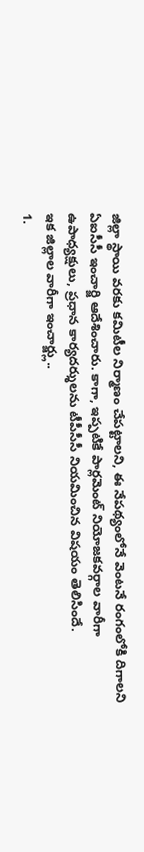జిల్లా స్థాయి వరకు కమిటీల నిర్మాణం చేపట్టాలని, ఈ నేపథ్యంలోనే వెంటనే రంగంలోకి దిగాలని ఏఐసీసీ ఇంచార్జి ఆదేశించారు. కాగా, ఇప్పటికే పార్లమెంట్ నియోజకవర్గాల వారీగా ఉపాధ్యక్షులు, ప్రధాన కార్యదర్శులను టీపీసీసీ నియమించిన విషయం తెలిసిందే.
ఇక జిల్లాల వారీగా ఇంచార్జ్లు..
1.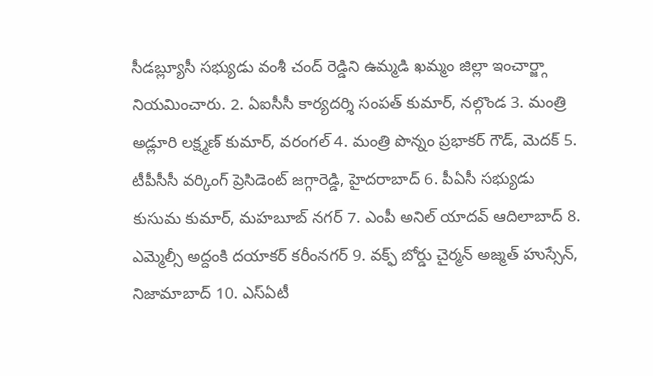సీడబ్ల్యూసీ సభ్యుడు వంశీ చంద్ రెడ్డిని ఉమ్మడి ఖమ్మం జిల్లా ఇంచార్జ్గా నియమించారు. 2. ఏఐసీసీ కార్యదర్శి సంపత్ కుమార్, నల్గొండ 3. మంత్రి అడ్లూరి లక్ష్మణ్ కుమార్, వరంగల్ 4. మంత్రి పొన్నం ప్రభాకర్ గౌడ్, మెదక్ 5. టీపీసీసీ వర్కింగ్ ప్రెసిడెంట్ జగ్గారెడ్డి, హైదరాబాద్ 6. పీఏసీ సభ్యుడు కుసుమ కుమార్, మహబూబ్ నగర్ 7. ఎంపీ అనిల్ యాదవ్ ఆదిలాబాద్ 8. ఎమ్మెల్సీ అద్దంకి దయాకర్ కరీంనగర్ 9. వక్ఫ్ బోర్డు చైర్మన్ అజ్మత్ హుస్సేన్, నిజామాబాద్ 10. ఎస్ఏటీ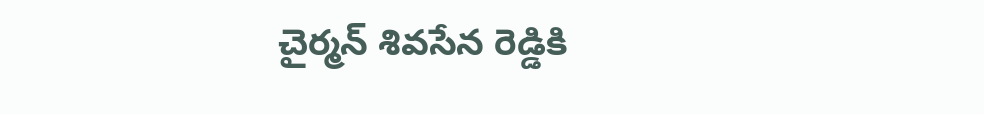చైర్మన్ శివసేన రెడ్డికి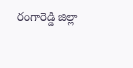రంగారెడ్డి జిల్లా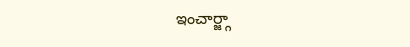ఇంచార్జ్గా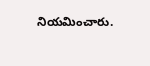నియమించారు.